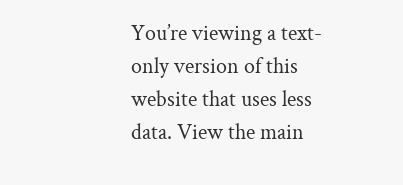You’re viewing a text-only version of this website that uses less data. View the main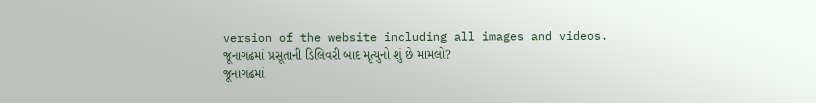version of the website including all images and videos.
જૂનાગઢમાં પ્રસૂતાની ડિલિવરી બાદ મૃત્યુનો શું છે મામલો?
જૂનાગઢમાં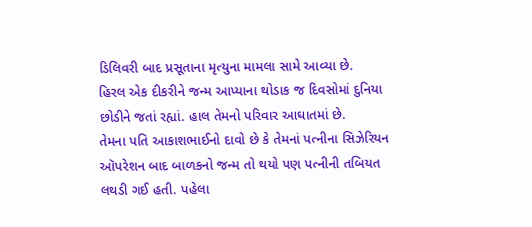ડિલિવરી બાદ પ્રસૂતાના મૃત્યુના મામલા સામે આવ્યા છે.
હિરલ એક દીકરીને જન્મ આપ્યાના થોડાક જ દિવસોમાં દુનિયા છોડીને જતાં રહ્યાં. હાલ તેમનો પરિવાર આઘાતમાં છે.
તેમના પતિ આકાશભાઈનો દાવો છે કે તેમનાં પત્નીના સિઝેરિયન ઑપરેશન બાદ બાળકનો જન્મ તો થયો પણ પત્નીની તબિયત લથડી ગઈ હતી. પહેલા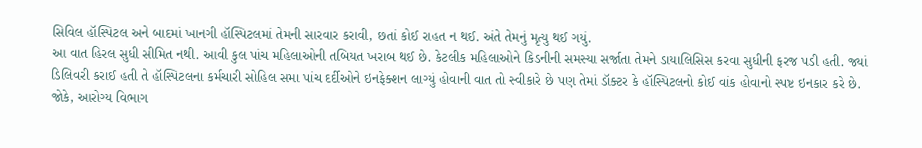સિવિલ હૉસ્પિટલ અને બાદમાં ખાનગી હૉસ્પિટલમાં તેમની સારવાર કરાવી, છતાં કોઈ રાહત ન થઈ. અંતે તેમનું મૃત્યુ થઈ ગયું.
આ વાત હિરલ સુધી સીમિત નથી. આવી કુલ પાંચ મહિલાઓની તબિયત ખરાબ થઈ છે. કેટલીક મહિલાઓને કિડનીની સમસ્યા સર્જાતા તેમને ડાયાલિસિસ કરવા સુધીની ફરજ પડી હતી. જ્યાં ડિલિવરી કરાઈ હતી તે હૉસ્પિટલના કર્મચારી સોહિલ સમા પાંચ દર્દીઓને ઇનફેક્શન લાગ્યું હોવાની વાત તો સ્વીકારે છે પણ તેમાં ડૉક્ટર કે હૉસ્પિટલનો કોઈ વાંક હોવાનો સ્પષ્ટ ઇનકાર કરે છે.
જોકે, આરોગ્ય વિભાગ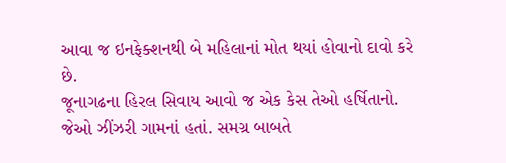આવા જ ઇનફેક્શનથી બે મહિલાનાં મોત થયાં હોવાનો દાવો કરે છે.
જૂનાગઢના હિરલ સિવાય આવો જ એક કેસ તેઓ હર્ષિતાનો. જેઓ ઝીંઝરી ગામનાં હતાં. સમગ્ર બાબતે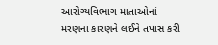આરોગ્યવિભાગ માતાઓનાં મરણના કારણને લઈને તપાસ કરી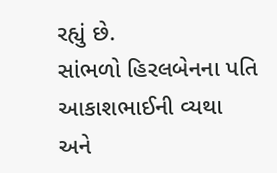રહ્યું છે.
સાંભળો હિરલબેનના પતિ આકાશભાઈની વ્યથા અને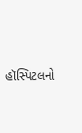હૉસ્પિટલનો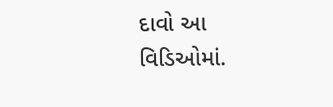દાવો આ વિડિઓમાં.